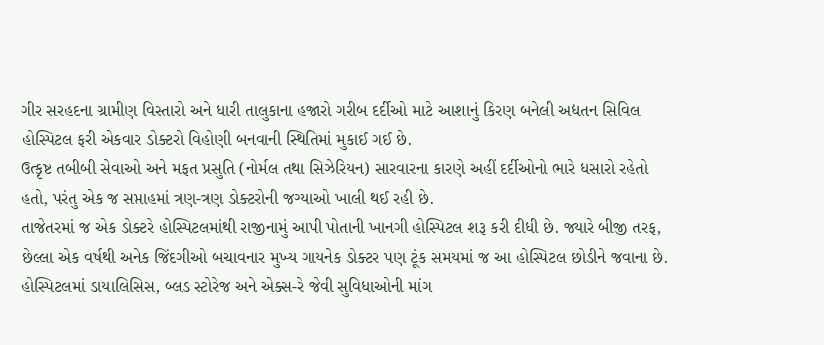ગીર સરહદના ગ્રામીણ વિસ્તારો અને ધારી તાલુકાના હજારો ગરીબ દર્દીઓ માટે આશાનું કિરણ બનેલી અદ્યતન સિવિલ હોસ્પિટલ ફરી એકવાર ડોક્ટરો વિહોણી બનવાની સ્થિતિમાં મુકાઈ ગઈ છે.
ઉત્કૃષ્ટ તબીબી સેવાઓ અને મફત પ્રસુતિ (નોર્મલ તથા સિઝેરિયન) સારવારના કારણે અહીં દર્દીઓનો ભારે ધસારો રહેતો હતો, પરંતુ એક જ સપ્તાહમાં ત્રણ-ત્રણ ડોક્ટરોની જગ્યાઓ ખાલી થઈ રહી છે.
તાજેતરમાં જ એક ડોક્ટરે હોસ્પિટલમાંથી રાજીનામું આપી પોતાની ખાનગી હોસ્પિટલ શરૂ કરી દીધી છે. જ્યારે બીજી તરફ, છેલ્લા એક વર્ષથી અનેક જિંદગીઓ બચાવનાર મુખ્ય ગાયનેક ડોક્ટર પણ ટૂંક સમયમાં જ આ હોસ્પિટલ છોડીને જવાના છે. હોસ્પિટલમાં ડાયાલિસિસ, બ્લડ સ્ટોરેજ અને એક્સ-રે જેવી સુવિધાઓની માંગ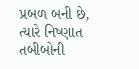પ્રબળ બની છે, ત્યારે નિષ્ણાત તબીબોની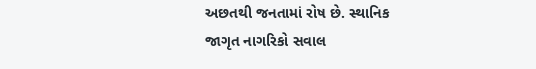અછતથી જનતામાં રોષ છે. સ્થાનિક
જાગૃત નાગરિકો સવાલ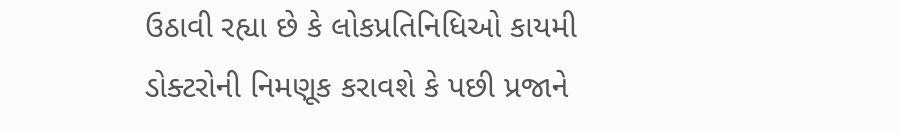ઉઠાવી રહ્યા છે કે લોકપ્રતિનિધિઓ કાયમી ડોક્ટરોની નિમણૂક કરાવશે કે પછી પ્રજાને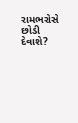રામભરોસે છોડી દેવાશે?